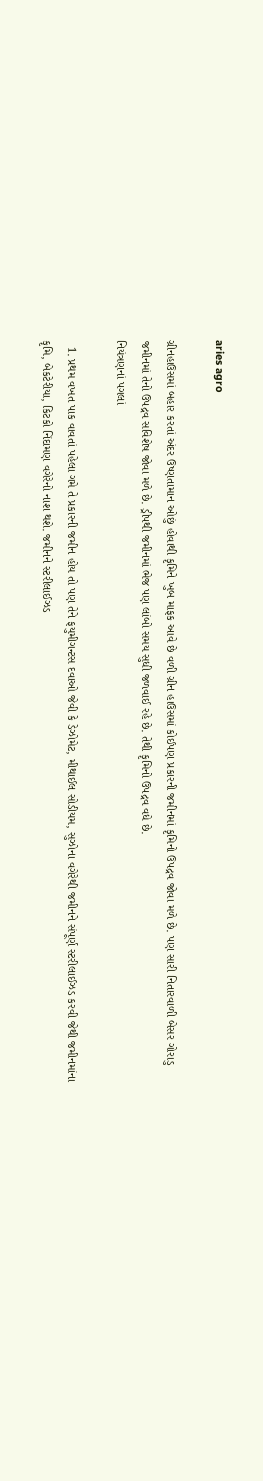aries agro

ગ્રીનહાઉસમાં બહાર કરતાં અંદર ઉષ્ણતામાન ઓછું હોવાથી કૃમિને ખુબ માફક આવે છે વળી ગ્રીન હાઉસમાં કોઈપણ પ્રકારની જમીનમાં કૃમિનો ઉપદ્રવ જોવા મળે છે. પણ સારી નિતારવાળી બેસર ગોરાડુ જમીનમાં તેનો ઉપદ્રવ સવિશેષ જોવા મળે છે. ડ્રીપથી જમીનમાં ભેજ પણ લાંબો સમય સુધી જળવાઈ રહે છે. તેથી કૃમિનો ઉપદ્રવ વધે છે.
નિયંત્રણનાં પગલાં

  1. પ્રથમ વખત પાક વાવતાં પહેલા ગમે તે પ્રકારની જમીન હોય તો પણ તેને ફયુમીગન્ટસ દવાઓ જેવી કે ડેઝોમેટ, મીથાઈલ સોડીયમ, સુઝોના વગેરેથી જમીનને સંપૂર્ણ સ્ટરીલાઈઝડ કરવી જેથી જમીનમાંના કૃમિ, બેકટેરીયા, કિટકો નિંદામણ વગેરેનો નાશ થશે. જમીનને સ્ટરીલાઈઝડ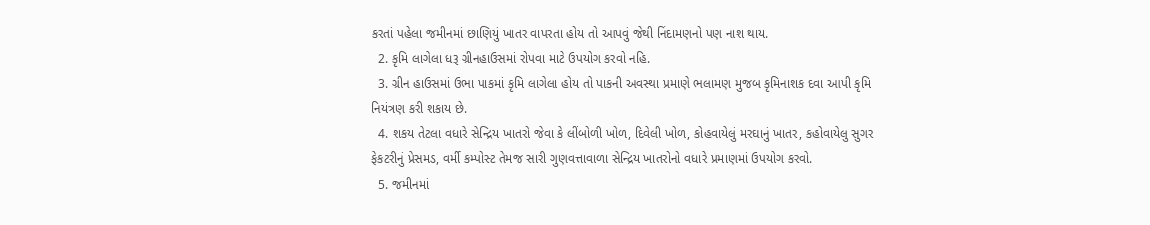કરતાં પહેલા જમીનમાં છાણિયું ખાતર વાપરતા હોય તો આપવું જેથી નિંદામણનો પણ નાશ થાય.
  2. કૃમિ લાગેલા ધરૂ ગ્રીનહાઉસમાં રોપવા માટે ઉપયોગ કરવો નહિ.
  3. ગ્રીન હાઉસમાં ઉભા પાકમાં કૃમિ લાગેલા હોય તો પાકની અવસ્થા પ્રમાણે ભલામણ મુજબ કૃમિનાશક દવા આપી કૃમિ નિયંત્રણ કરી શકાય છે.
  4. શકય તેટલા વધારે સેન્દ્રિય ખાતરો જેવા કે લીંબોળી ખોળ, દિવેલી ખોળ, કોહવાયેલું મરઘાનું ખાતર, કહોવાયેલુ સુગર ફેકટરીનું પ્રેસમડ, વર્મી કમ્પોસ્ટ તેમજ સારી ગુણવત્તાવાળા સેન્દ્રિય ખાતરોનો વધારે પ્રમાણમાં ઉપયોગ કરવો.
  5. જમીનમાં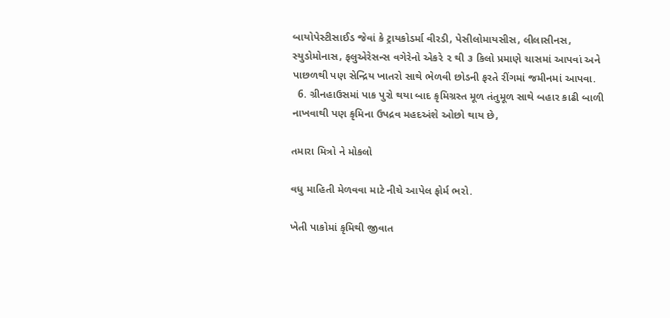બાયોપેસ્ટીસાઈડ જેવાં કે ટ્રાયકોડર્મા વીરડી, પેસીલોમાયસીસ, લીલાસીનસ, સ્યુડોમોનાસ, ફલુએરેસન્સ વગેરેનો એકરે ૨ થી ૩ કિલો પ્રમાણે ચાસમાં આપવાં અને પાછળથી પણ સેન્દ્રિય ખાતરો સાથે ભેળવી છોડની ફરતે રીંગમાં જમીનમાં આપવા.
  6. ગ્રીનહાઉસમાં પાક પુરો થયા બાદ કૃમિગ્રસ્ત મૂળ તંતુમૂળ સાથે બહાર કાઢી બાળી નાખવાથી પણ કૃમિના ઉપદ્રવ મહદઅંશે ઓછો થાય છે,

તમારા મિત્રો ને મોકલો

વધુ માહિતી મેળવવા માટે નીચે આપેલ ફોર્મ ભરો.

ખેતી પાકોમાં કૃમિથી જીવાત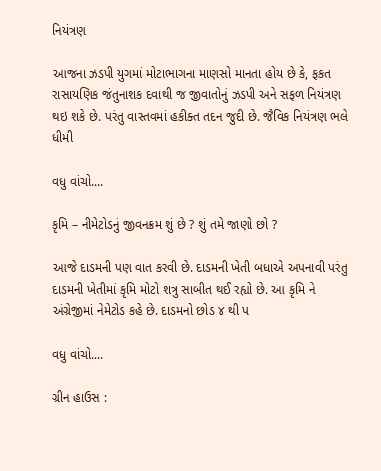નિયંત્રણ

આજના ઝડપી યુગમાં મોટાભાગના માણસો માનતા હોય છે કે, ફકત રાસાયણિક જંતુનાશક દવાથી જ જીવાતોનું ઝડપી અને સફળ નિયંત્રણ થઇ શકે છે. પરંતુ વાસ્તવમાં હકીક્ત તદન જુદી છે. જૈવિક નિયંત્રણ ભલે ધીમી

વધુ વાંચો....

કૃમિ – નીમેટોડનું જીવનક્રમ શું છે ? શું તમે જાણો છો ?

આજે દાડમની પણ વાત કરવી છે. દાડમની ખેતી બધાએ અપનાવી પરંતુ દાડમની ખેતીમાં કૃમિ મોટો શત્રુ સાબીત થઈ રહ્યો છે. આ કૃમિ ને અંગ્રેજીમાં નેમેટોડ કહે છે. દાડમનો છોડ ૪ થી પ

વધુ વાંચો....

ગ્રીન હાઉસ :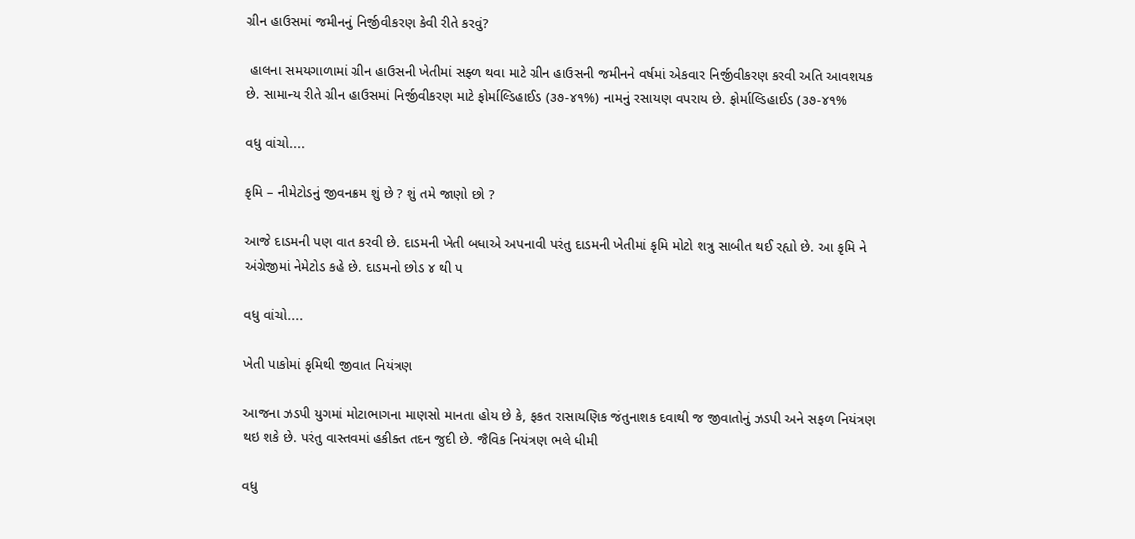ગ્રીન હાઉસમાં જમીનનું નિર્જીવીકરણ કેવી રીતે કરવું?

 હાલના સમયગાળામાં ગ્રીન હાઉસની ખેતીમાં સફ્ળ થવા માટે ગ્રીન હાઉસની જમીનને વર્ષમાં એકવાર નિર્જીવીકરણ કરવી અતિ આવશયક છે. સામાન્ય રીતે ગ્રીન હાઉસમાં નિર્જીવીકરણ માટે ફોર્માલ્ડિહાઈડ (૩૭-૪૧%) નામનું રસાયણ વપરાય છે. ફોર્માલ્ડિહાઈડ (૩૭-૪૧%

વધુ વાંચો....

કૃમિ – નીમેટોડનું જીવનક્રમ શું છે ? શું તમે જાણો છો ?

આજે દાડમની પણ વાત કરવી છે. દાડમની ખેતી બધાએ અપનાવી પરંતુ દાડમની ખેતીમાં કૃમિ મોટો શત્રુ સાબીત થઈ રહ્યો છે. આ કૃમિ ને અંગ્રેજીમાં નેમેટોડ કહે છે. દાડમનો છોડ ૪ થી પ

વધુ વાંચો....

ખેતી પાકોમાં કૃમિથી જીવાત નિયંત્રણ

આજના ઝડપી યુગમાં મોટાભાગના માણસો માનતા હોય છે કે, ફકત રાસાયણિક જંતુનાશક દવાથી જ જીવાતોનું ઝડપી અને સફળ નિયંત્રણ થઇ શકે છે. પરંતુ વાસ્તવમાં હકીક્ત તદન જુદી છે. જૈવિક નિયંત્રણ ભલે ધીમી

વધુ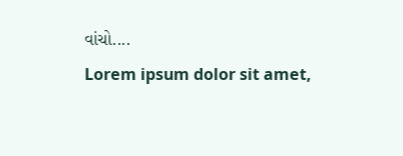વાંચો....
Lorem ipsum dolor sit amet,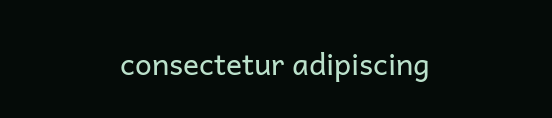consectetur adipiscing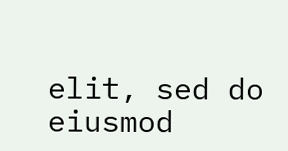elit, sed do eiusmod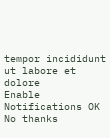tempor incididunt ut labore et dolore
Enable Notifications OK No thanks